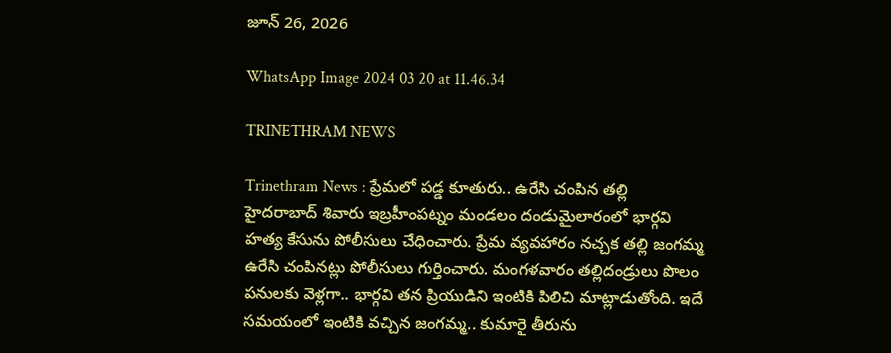జూన్ 26, 2026

WhatsApp Image 2024 03 20 at 11.46.34

TRINETHRAM NEWS

Trinethram News : ప్రేమలో పడ్డ కూతురు.. ఉరేసి చంపిన తల్లి హైదరాబాద్ శివారు ఇబ్రహీంపట్నం మండలం దండుమైలారంలో భార్గవి హత్య కేసును పోలీసులు చేధించారు. ప్రేమ వ్యవహారం నచ్చక తల్లి జంగమ్మ ఉరేసి చంపినట్లు పోలీసులు గుర్తించారు. మంగళవారం తల్లిదండ్రులు పొలం పనులకు వెళ్లగా.. భార్గవి తన ప్రియుడిని ఇంటికి పిలిచి మాట్లాడుతోంది. ఇదే సమయంలో ఇంటికి వచ్చిన జంగమ్మ.. కుమారై తీరును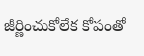జీర్ణించుకోలేక కోపంతో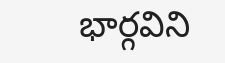భార్గవిని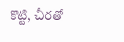కొట్టి, చీరతో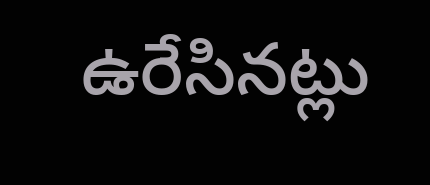ఉరేసినట్లు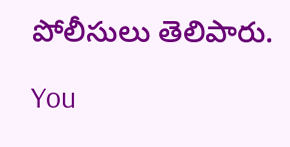పోలీసులు తెలిపారు.

You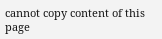cannot copy content of this page